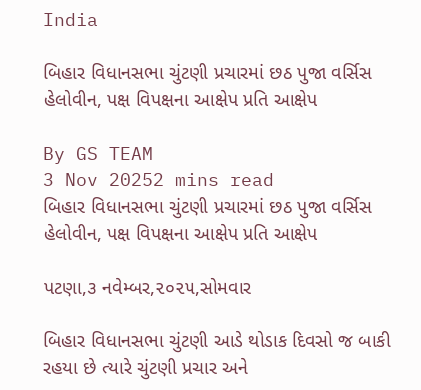India

બિહાર વિધાનસભા ચુંટણી પ્રચારમાં છઠ પુજા વર્સિસ હેલોવીન, પક્ષ વિપક્ષના આક્ષેપ પ્રતિ આક્ષેપ

By GS TEAM
3 Nov 20252 mins read
બિહાર વિધાનસભા ચુંટણી પ્રચારમાં છઠ પુજા વર્સિસ હેલોવીન, પક્ષ વિપક્ષના આક્ષેપ પ્રતિ આક્ષેપ

પટણા,૩ નવેમ્બર,૨૦૨૫,સોમવાર

બિહાર વિધાનસભા ચુંટણી આડે થોડાક દિવસો જ બાકી રહયા છે ત્યારે ચુંટણી પ્રચાર અને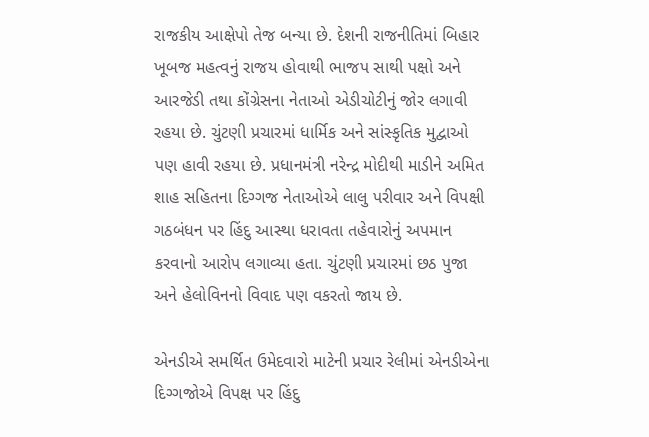રાજકીય આક્ષેપો તેજ બન્યા છે. દેશની રાજનીતિમાં બિહાર ખૂબજ મહત્વનું રાજય હોવાથી ભાજપ સાથી પક્ષો અને આરજેડી તથા કોંગ્રેસના નેતાઓ એડીચોટીનું જોર લગાવી રહયા છે. ચુંટણી પ્રચારમાં ધાર્મિક અને સાંસ્કૃતિક મુદ્વાઓ પણ હાવી રહયા છે. પ્રધાનમંત્રી નરેન્દ્ર મોદીથી માડીને અમિત શાહ સહિતના દિગ્ગજ નેતાઓએ લાલુ પરીવાર અને વિપક્ષી ગઠબંધન પર હિંદુ આસ્થા ધરાવતા તહેવારોનું અપમાન કરવાનો આરોપ લગાવ્યા હતા. ચુંટણી પ્રચારમાં છઠ પુજા અને હેલોવિનનો વિવાદ પણ વકરતો જાય છે.

એનડીએ સમર્થિત ઉમેદવારો માટેની પ્રચાર રેલીમાં એનડીએના દિગ્ગજોએ વિપક્ષ પર હિંદુ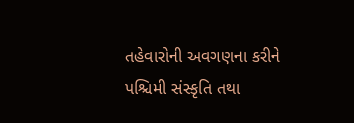તહેવારોની અવગણના કરીને પશ્ચિમી સંસ્કૃતિ તથા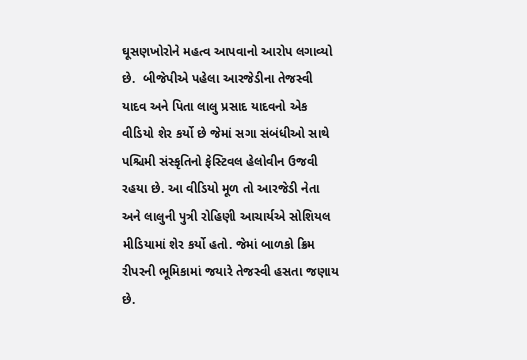ઘૂસણખોરોને મહત્વ આપવાનો આરોપ લગાવ્યો છે.  બીજેપીએ પહેલા આરજેડીના તેજસ્વી યાદવ અને પિતા લાલુ પ્રસાદ યાદવનો એક વીડિયો શેર કર્યો છે જેમાં સગા સંબંધીઓ સાથે પશ્ચિમી સંસ્કૃતિનો ફેસ્ટિવલ હેલોવીન ઉજવી રહયા છે. આ વીડિયો મૂળ તો આરજેડી નેતા અને લાલુની પુત્રી રોહિણી આચાર્યએ સોશિયલ મીડિયામાં શેર કર્યો હતો. જેમાં બાળકો ક્રિમ રીપરની ભૂમિકામાં જયારે તેજસ્વી હસતા જણાય છે.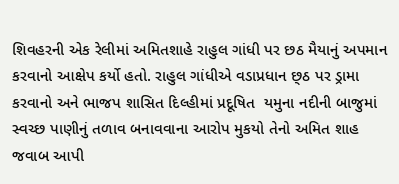શિવહરની એક રેલીમાં અમિતશાહે રાહુલ ગાંધી પર છઠ મૈયાનું અપમાન કરવાનો આક્ષેપ કર્યો હતો. રાહુલ ગાંધીએ વડાપ્રધાન છ્ઠ પર ડ્રામા કરવાનો અને ભાજપ શાસિત દિલ્હીમાં પ્રદૂષિત  યમુના નદીની બાજુમાં સ્વચ્છ પાણીનું તળાવ બનાવવાના આરોપ મુકયો તેનો અમિત શાહ જવાબ આપી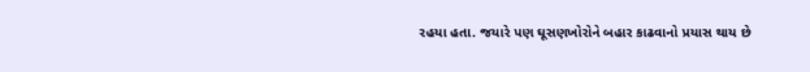રહયા હતા. જયારે પણ ઘૂસણખોરોને બહાર કાઢવાનો પ્રયાસ થાય છે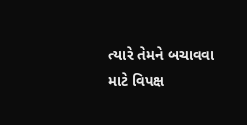ત્યારે તેમને બચાવવા માટે વિપક્ષ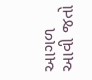આગળ આવી જતો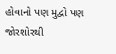હોવાનો પણ મુદ્વો પણ જોરશોરથી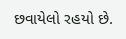છવાયેલો રહયો છે.